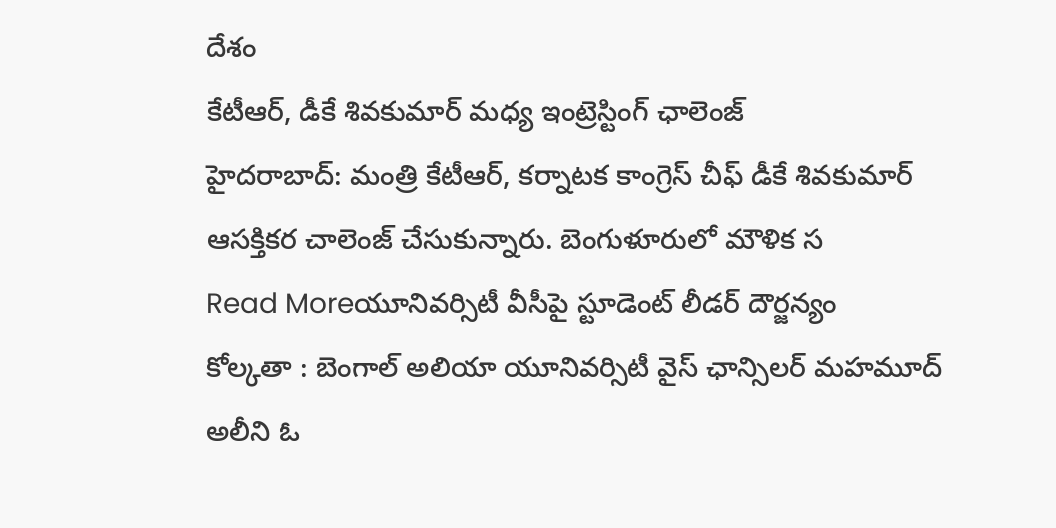దేశం
కేటీఆర్, డీకే శివకుమార్ మధ్య ఇంట్రెస్టింగ్ ఛాలెంజ్
హైదరాబాద్: మంత్రి కేటీఆర్, కర్నాటక కాంగ్రెస్ చీఫ్ డీకే శివకుమార్ ఆసక్తికర చాలెంజ్ చేసుకున్నారు. బెంగుళూరులో మౌళిక స
Read Moreయూనివర్సిటీ వీసీపై స్టూడెంట్ లీడర్ దౌర్జన్యం
కోల్కతా : బెంగాల్ అలియా యూనివర్సిటీ వైస్ ఛాన్సిలర్ మహమూద్ అలీని ఓ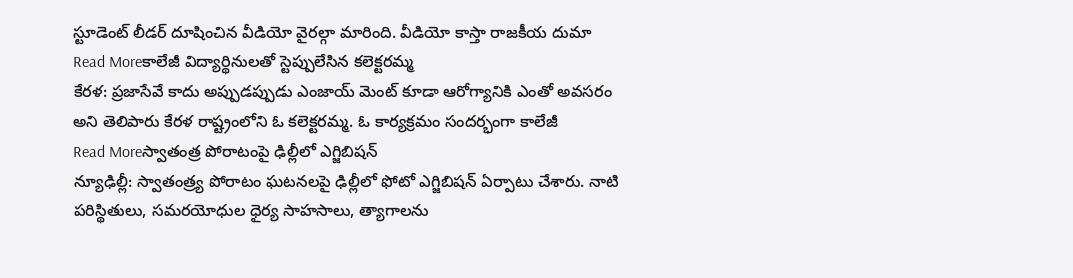స్టూడెంట్ లీడర్ దూషించిన వీడియో వైరల్గా మారింది. వీడియో కాస్తా రాజకీయ దుమా
Read Moreకాలేజీ విద్యార్థినులతో స్టెప్పులేసిన కలెక్టరమ్మ
కేరళ: ప్రజాసేవే కాదు అప్పుడప్పుడు ఎంజాయ్ మెంట్ కూడా ఆరోగ్యానికి ఎంతో అవసరం అని తెలిపారు కేరళ రాష్ట్రంలోని ఓ కలెక్టరమ్మ. ఓ కార్యక్రమం సందర్భంగా కాలేజీ
Read Moreస్వాతంత్ర పోరాటంపై ఢిల్లీలో ఎగ్జిబిషన్
న్యూఢిల్లీ: స్వాతంత్ర్య పోరాటం ఘటనలపై ఢిల్లీలో ఫోటో ఎగ్జిబిషన్ ఏర్పాటు చేశారు. నాటి పరిస్థితులు, సమరయోధుల ధైర్య సాహసాలు, త్యాగాలను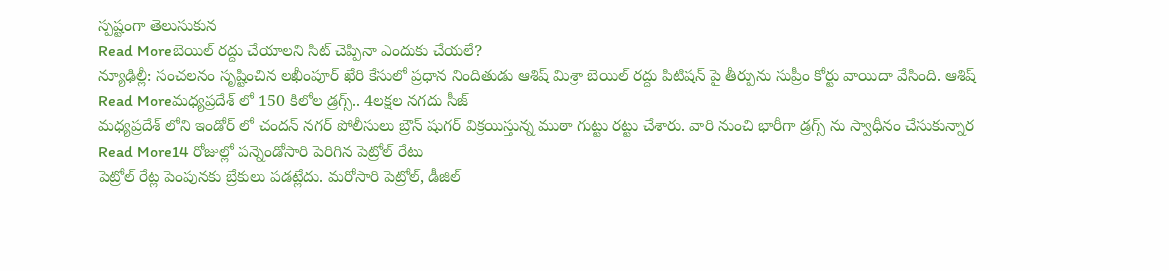స్పష్టంగా తెలుసుకున
Read Moreబెయిల్ రద్దు చేయాలని సిట్ చెప్పినా ఎందుకు చేయలే?
న్యూఢిల్లీ: సంచలనం సృష్టించిన లఖీంపూర్ ఖేరి కేసులో ప్రధాన నిందితుడు ఆశిష్ మిశ్రా బెయిల్ రద్దు పిటిషన్ పై తీర్పును సుప్రీం కోర్టు వాయిదా వేసింది. ఆశిష్
Read Moreమధ్యప్రదేశ్ లో 150 కిలోల డ్రగ్స్.. 4లక్షల నగదు సీజ్
మధ్యప్రదేశ్ లోని ఇండోర్ లో చందన్ నగర్ పోలీసులు బ్రౌన్ షుగర్ విక్రయిస్తున్న ముఠా గుట్టు రట్టు చేశారు. వారి నుంచి భారీగా డ్రగ్స్ ను స్వాధీనం చేసుకున్నార
Read More14 రోజుల్లో పన్నెండోసారి పెరిగిన పెట్రోల్ రేటు
పెట్రోల్ రేట్ల పెంపునకు బ్రేకులు పడట్లేదు. మరోసారి పెట్రోల్, డీజిల్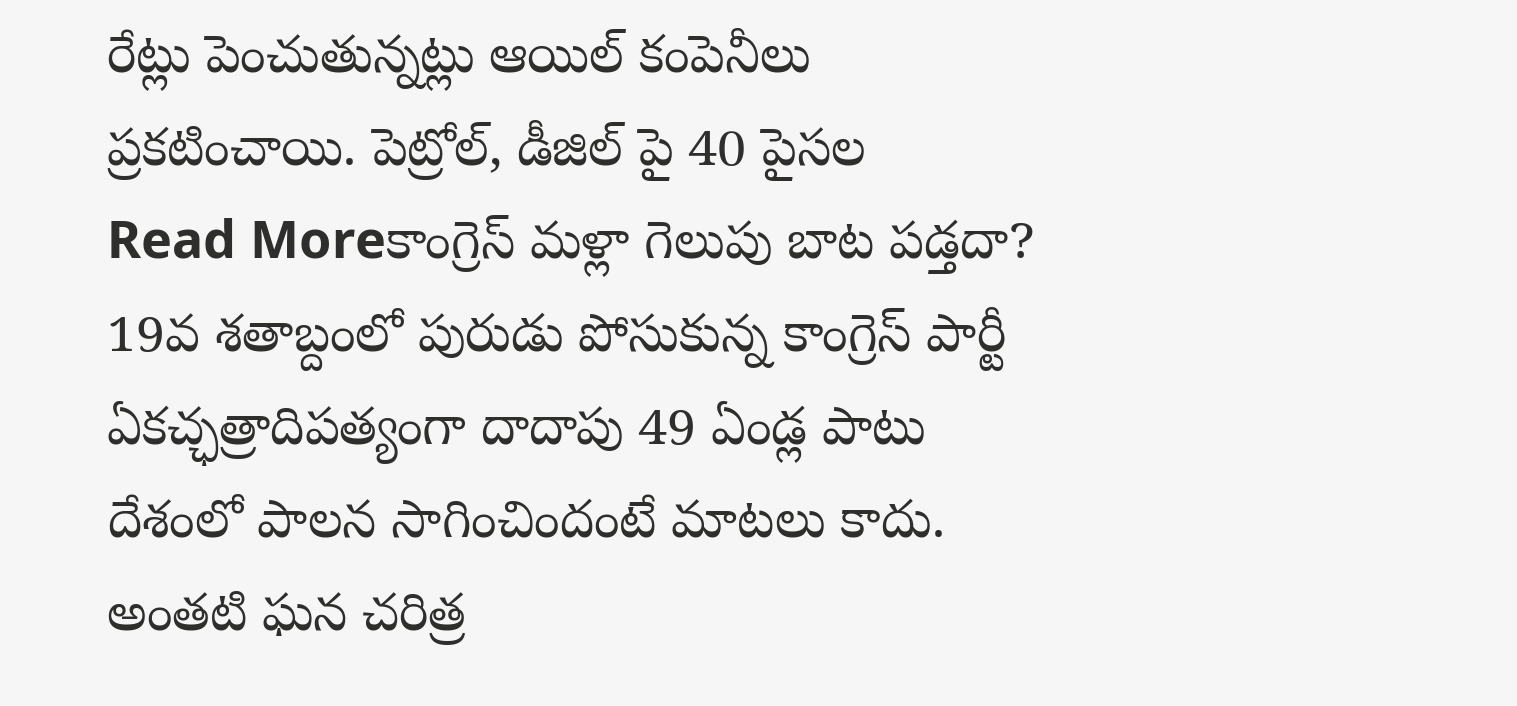రేట్లు పెంచుతున్నట్లు ఆయిల్ కంపెనీలు ప్రకటించాయి. పెట్రోల్, డీజిల్ పై 40 పైసల
Read Moreకాంగ్రెస్ మళ్లా గెలుపు బాట పడ్తదా?
19వ శతాబ్దంలో పురుడు పోసుకున్న కాంగ్రెస్ పార్టీ ఏకచ్ఛత్రాదిపత్యంగా దాదాపు 49 ఏండ్ల పాటు దేశంలో పాలన సాగించిందంటే మాటలు కాదు. అంతటి ఘన చరిత్ర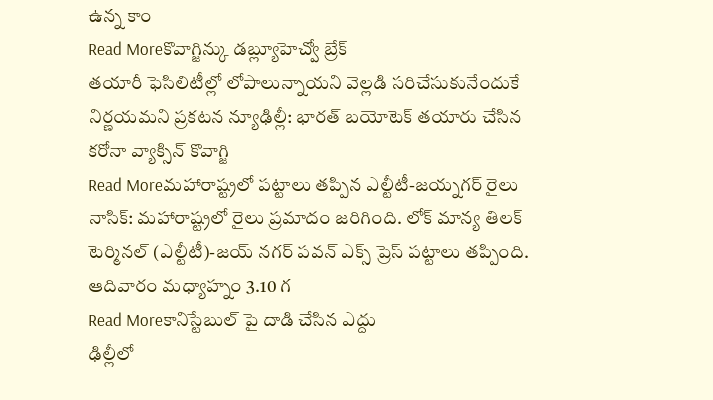ఉన్న కాం
Read Moreకొవాగ్జిన్కు డబ్ల్యూహెచ్వో బ్రేక్
తయారీ ఫెసిలిటీల్లో లోపాలున్నాయని వెల్లడి సరిచేసుకునేందుకే నిర్ణయమని ప్రకటన న్యూఢిల్లీ: భారత్ బయోటెక్ తయారు చేసిన కరోనా వ్యాక్సిన్ కొవాగ్జి
Read Moreమహారాష్ట్రలో పట్టాలు తప్పిన ఎల్టీటీ-జయ్నగర్ రైలు
నాసిక్: మహారాష్ట్రలో రైలు ప్రమాదం జరిగింది. లోక్ మాన్య తిలక్ టెర్మినల్ (ఎల్టీటీ)-జయ్ నగర్ పవన్ ఎక్స్ ప్రెస్ పట్టాలు తప్పింది. ఆదివారం మధ్యాహ్నం 3.10 గ
Read Moreకానిస్టేబుల్ పై దాడి చేసిన ఎద్దు
ఢిల్లీలో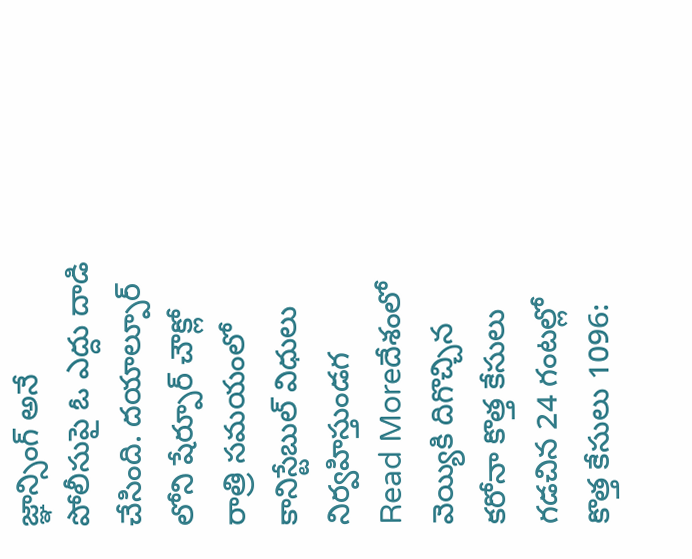జ్ఞాన్సింగ్ అనే పోలీసుపై ఓ ఎద్దు దాడి చేసింది. దయాల్పూర్ లోని షేర్పూర్ చౌక్లో రాత్రి సమయంలో కానిస్టేబుల్ విధులు నిర్వహిస్తుండగ
Read Moreదేశంలో వెయ్యికి దిగొచ్చిన కరోనా కొత్త కేసులు
గడచిన 24 గంటల్లో కొత్త కేసులు 1096: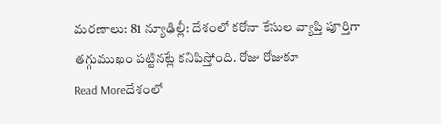మరణాలు: 81 న్యూఢిల్లీ: దేశంలో కరోనా కేసుల వ్యాప్తి పూర్తిగా తగ్గుముఖం పట్టినట్లే కనిపిస్తోంది. రోజు రోజుకూ
Read Moreదేశంలో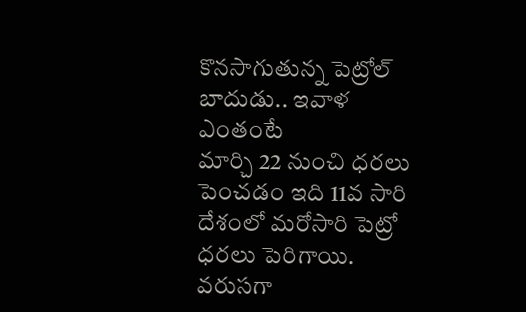కొనసాగుతున్న పెట్రోల్ బాదుడు.. ఇవాళ ఎంతంటే
మార్చి 22 నుంచి ధరలు పెంచడం ఇది 11వ సారి దేశంలో మరోసారి పెట్రో ధరలు పెరిగాయి. వరుసగా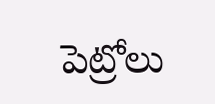పెట్రోలు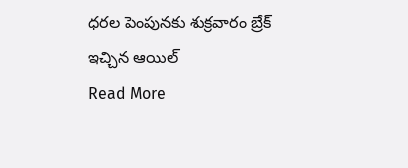ధరల పెంపునకు శుక్రవారం బ్రేక్ ఇచ్చిన ఆయిల్
Read More